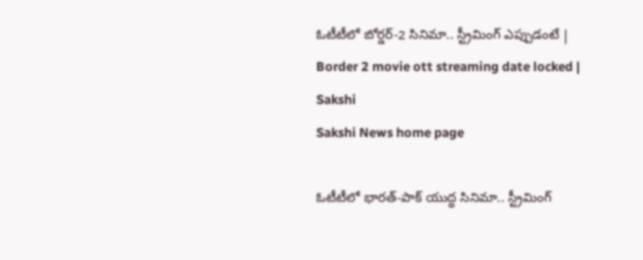ఓటీటీలో బోర్డర్‌-2 సినిమా.. స్ట్రీమింగ్‌ ఎప్పుడంటే | Border 2 movie ott streaming date locked | Sakshi
Sakshi News home page

ఓటీటీలో భారత్‌-పాక్‌ యుద్ధ సినిమా.. స్ట్రీమింగ్‌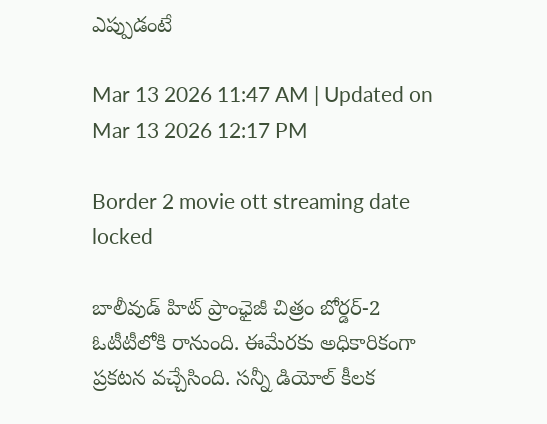ఎప్పుడంటే

Mar 13 2026 11:47 AM | Updated on Mar 13 2026 12:17 PM

Border 2 movie ott streaming date locked

బాలీవుడ్‌ హిట్‌ ప్రాంఛైజీ చిత్రం బోర్డర్‌-2 ఓటీటీలోకి రానుంది. ఈమేరకు అధికారికంగా ప్రకటన వచ్చేసింది. సన్నీ డియోల్ కీలక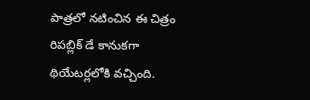పాత్రలో నటించిన ఈ చిత్రం రిపబ్లిక్ డే కానుకగా థియేటర్లలోకి వచ్చింది.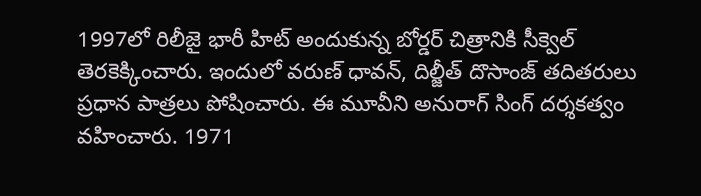1997లో రిలీజై భారీ హిట్‌ అందుకున్న బోర్డర్‌ చిత్రానికి సీక్వెల్‌  తెరకెక్కించారు. ఇందులో వరుణ్‌ ధావన్‌, దిల్జీత్‌ దొసాంజ్‌ తదితరులు ప్రధాన పాత్రలు పోషించారు. ఈ మూవీని అనురాగ్‌ సింగ్‌ దర్శకత్వం వహించారు. 1971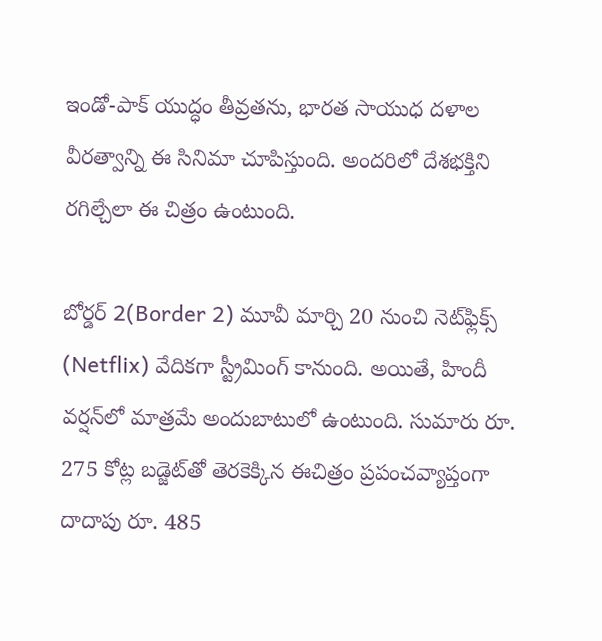ఇండో-పాక్ యుద్ధం తీవ్రతను, భారత సాయుధ దళాల వీరత్వాన్ని ఈ సినిమా చూపిస్తుంది. అందరిలో దేశభక్తిని రగిల్చేలా ఈ చిత్రం ఉంటుంది.

బోర్డర్‌ 2(Border 2) మూవీ మార్చి 20 నుంచి నెట్‌ఫ్లిక్స్ (Netflix) వేదికగా స్ట్రీమింగ్‌ కానుంది. అయితే, హిందీ వర్షన్‌లో మాత్రమే అందుబాటులో ఉంటుంది. సుమారు రూ. 275 కోట్ల బడ్జెట్‌తో తెరకెక్కిన ఈచిత్రం ప్రపంచవ్యాప్తంగా దాదాపు రూ. 485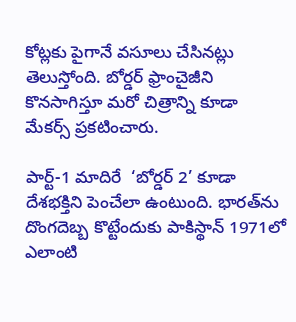కోట్లకు పైగానే వసూలు చేసినట్లు తెలుస్తోంది. బోర్డర్ ఫ్రాంచైజీని కొనసాగిస్తూ మరో చిత్రాన్ని కూడా మేకర్స్ ప్రకటించారు.

పార్ట్‌-1 మాదిరే  ‘బోర్డర్‌ 2’ కూడా దేశభక్తిని పెంచేలా ఉంటుంది. భారత్‌ను దొంగదెబ్బ కొట్టేందుకు పాకిస్థాన్‌ 1971లో ఎలాంటి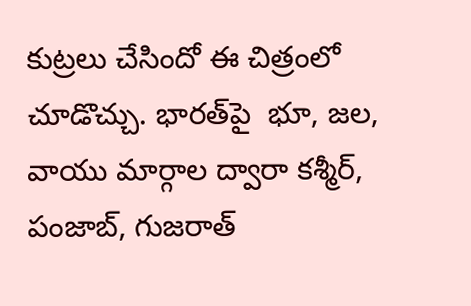కుట్రలు చేసిందో ఈ చిత్రంలో చూడొచ్చు. భారత్‌పై  భూ, జల, వాయు మార్గాల ద్వారా కశ్మీర్, పంజాబ్, గుజరాత్‌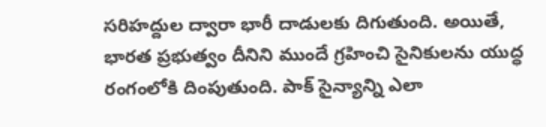సరిహద్దుల ద్వారా భారీ దాడులకు దిగుతుంది. అయితే, భారత ప్రభుత్వం దీనిని ముందే గ్రహించి సైనికులను యుద్ధ రంగంలోకి దింపుతుంది. పాక్‌ సైన్యాన్ని ఎలా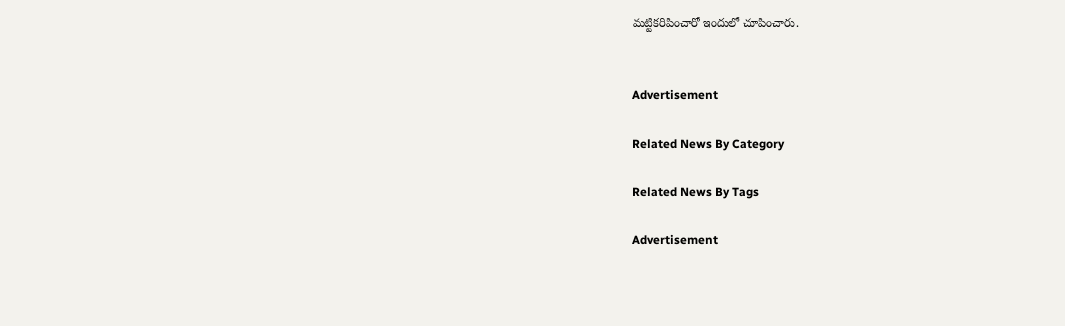మట్టికరిపించారో ఇందులో చూపించారు.


Advertisement

Related News By Category

Related News By Tags

Advertisement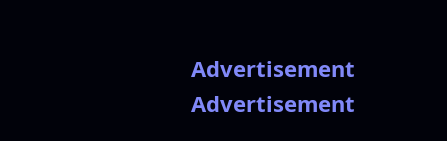Advertisement
Advertisement